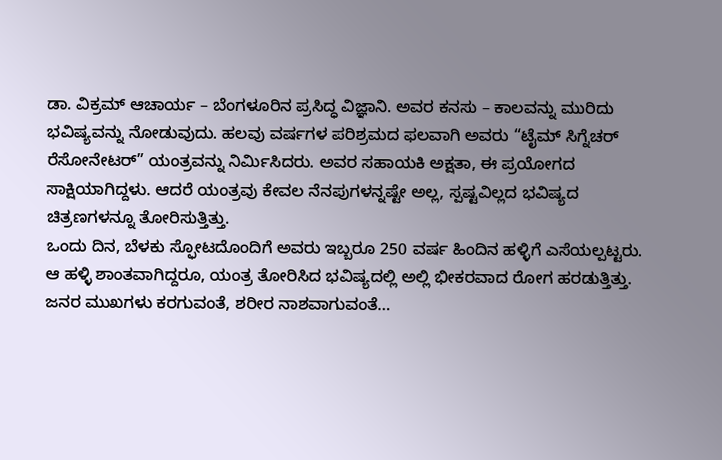ಡಾ. ವಿಕ್ರಮ್ ಆಚಾರ್ಯ – ಬೆಂಗಳೂರಿನ ಪ್ರಸಿದ್ಧ ವಿಜ್ಞಾನಿ. ಅವರ ಕನಸು – ಕಾಲವನ್ನು ಮುರಿದು ಭವಿಷ್ಯವನ್ನು ನೋಡುವುದು. ಹಲವು ವರ್ಷಗಳ ಪರಿಶ್ರಮದ ಫಲವಾಗಿ ಅವರು “ಟೈಮ್ ಸಿಗ್ನೆಚರ್ ರೆಸೋನೇಟರ್” ಯಂತ್ರವನ್ನು ನಿರ್ಮಿಸಿದರು. ಅವರ ಸಹಾಯಕಿ ಅಕ್ಷತಾ, ಈ ಪ್ರಯೋಗದ ಸಾಕ್ಷಿಯಾಗಿದ್ದಳು. ಆದರೆ ಯಂತ್ರವು ಕೇವಲ ನೆನಪುಗಳನ್ನಷ್ಟೇ ಅಲ್ಲ, ಸ್ಪಷ್ಟವಿಲ್ಲದ ಭವಿಷ್ಯದ ಚಿತ್ರಣಗಳನ್ನೂ ತೋರಿಸುತ್ತಿತ್ತು.
ಒಂದು ದಿನ, ಬೆಳಕು ಸ್ಫೋಟದೊಂದಿಗೆ ಅವರು ಇಬ್ಬರೂ 250 ವರ್ಷ ಹಿಂದಿನ ಹಳ್ಳಿಗೆ ಎಸೆಯಲ್ಪಟ್ಟರು. ಆ ಹಳ್ಳಿ ಶಾಂತವಾಗಿದ್ದರೂ, ಯಂತ್ರ ತೋರಿಸಿದ ಭವಿಷ್ಯದಲ್ಲಿ ಅಲ್ಲಿ ಭೀಕರವಾದ ರೋಗ ಹರಡುತ್ತಿತ್ತು. ಜನರ ಮುಖಗಳು ಕರಗುವಂತೆ, ಶರೀರ ನಾಶವಾಗುವಂತೆ…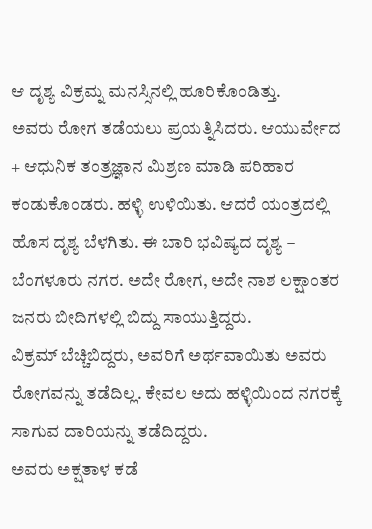ಆ ದೃಶ್ಯ ವಿಕ್ರಮ್ನ ಮನಸ್ಸಿನಲ್ಲಿ ಹೂರಿಕೊಂಡಿತ್ತು.
ಅವರು ರೋಗ ತಡೆಯಲು ಪ್ರಯತ್ನಿಸಿದರು. ಆಯುರ್ವೇದ + ಆಧುನಿಕ ತಂತ್ರಜ್ಞಾನ ಮಿಶ್ರಣ ಮಾಡಿ ಪರಿಹಾರ ಕಂಡುಕೊಂಡರು. ಹಳ್ಳಿ ಉಳಿಯಿತು. ಆದರೆ ಯಂತ್ರದಲ್ಲಿ ಹೊಸ ದೃಶ್ಯ ಬೆಳಗಿತು. ಈ ಬಾರಿ ಭವಿಷ್ಯದ ದೃಶ್ಯ – ಬೆಂಗಳೂರು ನಗರ. ಅದೇ ರೋಗ, ಅದೇ ನಾಶ ಲಕ್ಷಾಂತರ ಜನರು ಬೀದಿಗಳಲ್ಲಿ ಬಿದ್ದು ಸಾಯುತ್ತಿದ್ದರು.
ವಿಕ್ರಮ್ ಬೆಚ್ಚಿಬಿದ್ದರು, ಅವರಿಗೆ ಅರ್ಥವಾಯಿತು ಅವರು ರೋಗವನ್ನು ತಡೆದಿಲ್ಲ. ಕೇವಲ ಅದು ಹಳ್ಳಿಯಿಂದ ನಗರಕ್ಕೆ ಸಾಗುವ ದಾರಿಯನ್ನು ತಡೆದಿದ್ದರು.
ಅವರು ಅಕ್ಷತಾಳ ಕಡೆ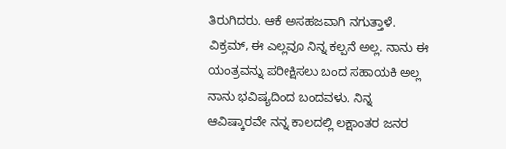ತಿರುಗಿದರು. ಆಕೆ ಅಸಹಜವಾಗಿ ನಗುತ್ತಾಳೆ. ವಿಕ್ರಮ್, ಈ ಎಲ್ಲವೂ ನಿನ್ನ ಕಲ್ಪನೆ ಅಲ್ಲ. ನಾನು ಈ ಯಂತ್ರವನ್ನು ಪರೀಕ್ಷಿಸಲು ಬಂದ ಸಹಾಯಕಿ ಅಲ್ಲ ನಾನು ಭವಿಷ್ಯದಿಂದ ಬಂದವಳು. ನಿನ್ನ ಆವಿಷ್ಕಾರವೇ ನನ್ನ ಕಾಲದಲ್ಲಿ ಲಕ್ಷಾಂತರ ಜನರ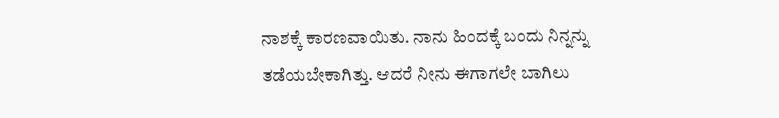ನಾಶಕ್ಕೆ ಕಾರಣವಾಯಿತು. ನಾನು ಹಿಂದಕ್ಕೆ ಬಂದು ನಿನ್ನನ್ನು ತಡೆಯಬೇಕಾಗಿತ್ತು. ಆದರೆ ನೀನು ಈಗಾಗಲೇ ಬಾಗಿಲು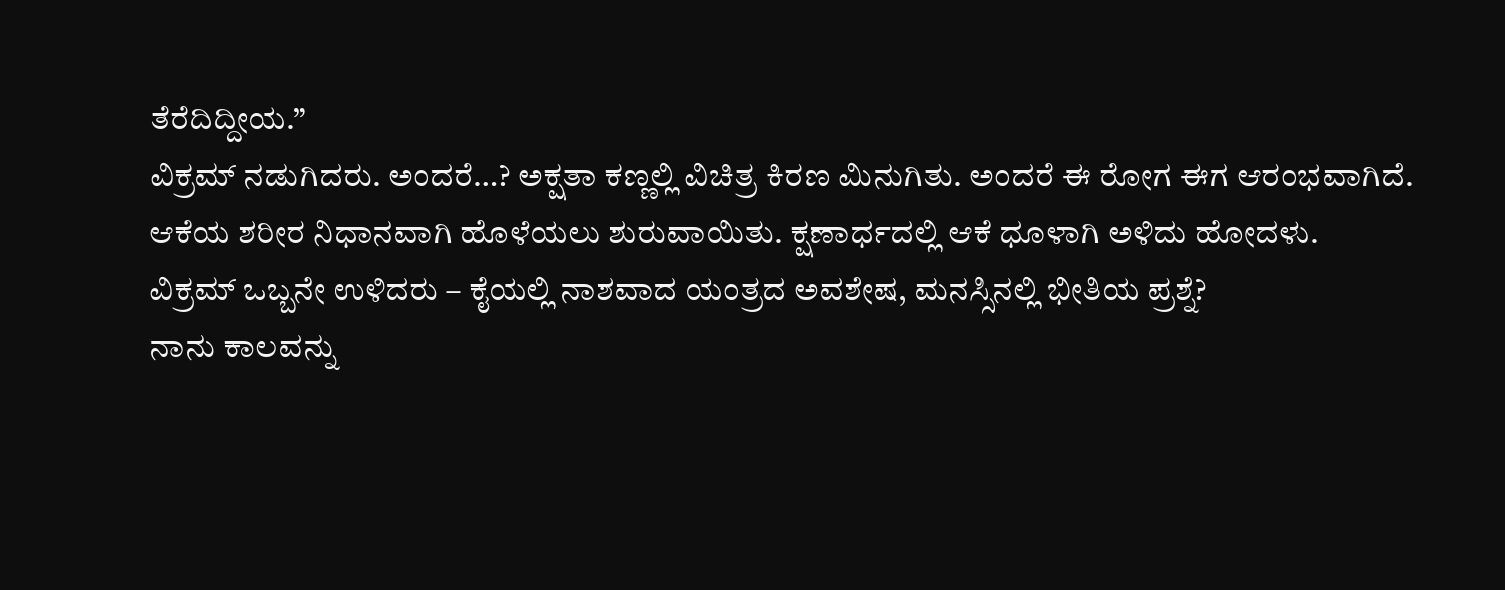ತೆರೆದಿದ್ದೀಯ.”
ವಿಕ್ರಮ್ ನಡುಗಿದರು. ಅಂದರೆ…? ಅಕ್ಷತಾ ಕಣ್ಣಲ್ಲಿ ವಿಚಿತ್ರ ಕಿರಣ ಮಿನುಗಿತು. ಅಂದರೆ ಈ ರೋಗ ಈಗ ಆರಂಭವಾಗಿದೆ.
ಆಕೆಯ ಶರೀರ ನಿಧಾನವಾಗಿ ಹೊಳೆಯಲು ಶುರುವಾಯಿತು. ಕ್ಷಣಾರ್ಧದಲ್ಲಿ ಆಕೆ ಧೂಳಾಗಿ ಅಳಿದು ಹೋದಳು.
ವಿಕ್ರಮ್ ಒಬ್ಬನೇ ಉಳಿದರು – ಕೈಯಲ್ಲಿ ನಾಶವಾದ ಯಂತ್ರದ ಅವಶೇಷ, ಮನಸ್ಸಿನಲ್ಲಿ ಭೀತಿಯ ಪ್ರಶ್ನೆ?
ನಾನು ಕಾಲವನ್ನು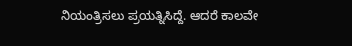ನಿಯಂತ್ರಿಸಲು ಪ್ರಯತ್ನಿಸಿದ್ದೆ. ಆದರೆ ಕಾಲವೇ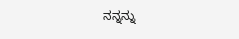ನನ್ನನ್ನು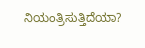ನಿಯಂತ್ರಿಸುತ್ತಿದೆಯಾ?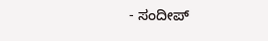- ಸಂದೀಪ್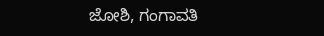ಜೋಶಿ, ಗಂಗಾವತಿ